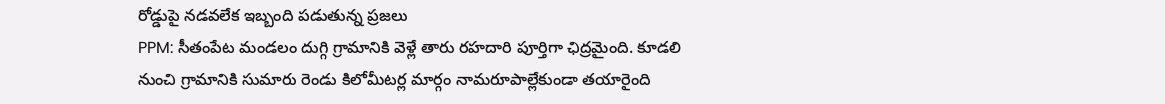రోడ్డుపై నడవలేక ఇబ్బంది పడుతున్న ప్రజలు
PPM: సీతంపేట మండలం దుగ్గి గ్రామానికి వెళ్లే తారు రహదారి పూర్తిగా ఛిద్రమైంది. కూడలి నుంచి గ్రామానికి సుమారు రెండు కిలోమీటర్ల మార్గం నామరూపాల్లేకుండా తయారైంది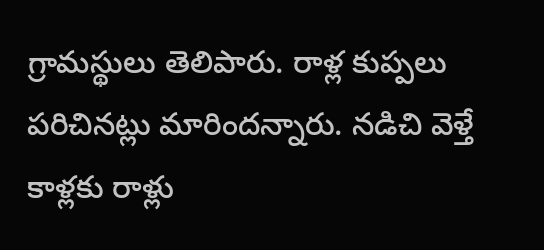గ్రామస్థులు తెలిపారు. రాళ్ల కుప్పలు పరిచినట్లు మారిందన్నారు. నడిచి వెళ్తే కాళ్లకు రాళ్లు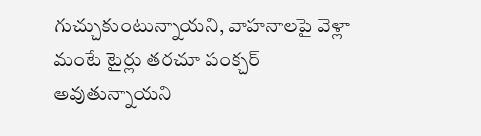గుచ్చుకుంటున్నాయని, వాహనాలపై వెళ్లా మంటే టైర్లు తరచూ పంక్చర్ అవుతున్నాయని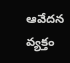ఆవేదన వ్యక్తం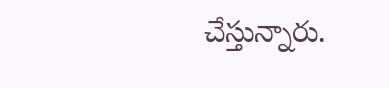చేస్తున్నారు.